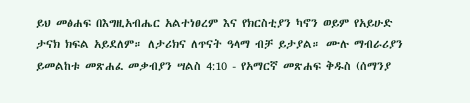ይህ መፅሐፍ በእግዚአብሔር አልተነፀረም እና የክርስቲያን ካኖን ወይም የአይሁድ ታናክ ክፍል አይደለም። ለታሪክና ለጥናት ዓላማ ብቻ ይታያል። ሙሉ ማብራሪያን ይመልከቱ መጽሐፈ መቃብያን ሣልስ 4:10 - የአማርኛ መጽሐፍ ቅዱስ (ሰማንያ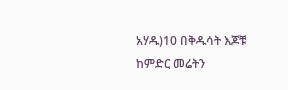አሃዱ)10 በቅዱሳት እጆቹ ከምድር መሬትን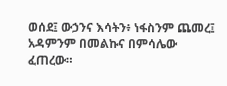ወሰደ፤ ውኃንና እሳትን፥ ነፋስንም ጨመረ፤ አዳምንም በመልኩና በምሳሌው ፈጠረው።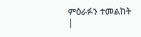ምዕራፉን ተመልከት |